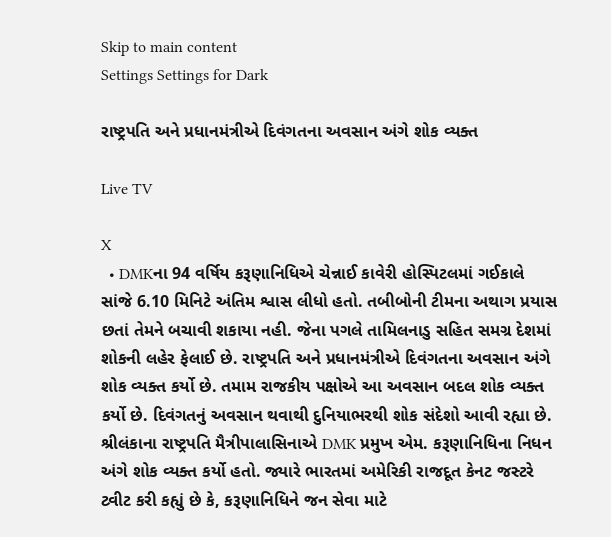Skip to main content
Settings Settings for Dark

રાષ્ટ્રપતિ અને પ્રધાનમંત્રીએ દિવંગતના અવસાન અંગે શોક વ્યક્ત

Live TV

X
  • DMKના 94 વર્ષિય કરૂણાનિધિએ ચેન્નાઈ કાવેરી હોસ્પિટલમાં ગઈકાલે સાંજે 6.10 મિનિટે અંતિમ શ્વાસ લીધો હતો. તબીબોની ટીમના અથાગ પ્રયાસ છતાં તેમને બચાવી શકાયા નહી. જેના પગલે તામિલનાડુ સહિત સમગ્ર દેશમાં શોકની લહેર ફેલાઈ છે. રાષ્ટ્રપતિ અને પ્રધાનમંત્રીએ દિવંગતના અવસાન અંગે શોક વ્યક્ત કર્યો છે. તમામ રાજકીય પક્ષોએ આ અવસાન બદલ શોક વ્યક્ત કર્યો છે. દિવંગતનું અવસાન થવાથી દુનિયાભરથી શોક સંદેશો આવી રહ્યા છે. શ્રીલંકાના રાષ્ટ્રપતિ મૈત્રીપાલાસિનાએ DMK પ્રમુખ એમ. કરૂણાનિધિના નિધન અંગે શોક વ્યક્ત કર્યો હતો. જ્યારે ભારતમાં અમેરિકી રાજદૂત કેનટ જસ્ટરે ટ્વીટ કરી કહ્યું છે કે, કરૂણાનિધિને જન સેવા માટે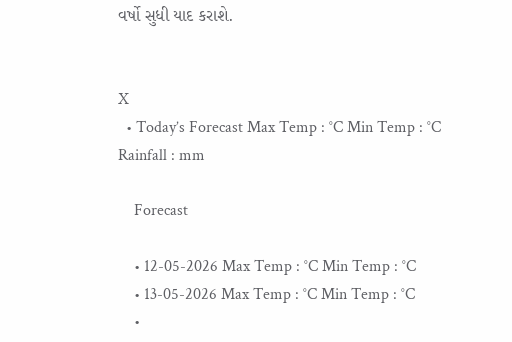વર્ષો સુધી યાદ કરાશે.


X
  • Today’s Forecast Max Temp : °C Min Temp : °C Rainfall : mm

    Forecast

    • 12-05-2026 Max Temp : °C Min Temp : °C
    • 13-05-2026 Max Temp : °C Min Temp : °C
    •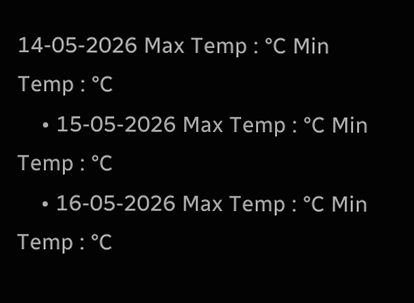14-05-2026 Max Temp : °C Min Temp : °C
    • 15-05-2026 Max Temp : °C Min Temp : °C
    • 16-05-2026 Max Temp : °C Min Temp : °C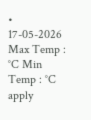• 17-05-2026 Max Temp : °C Min Temp : °C
apply